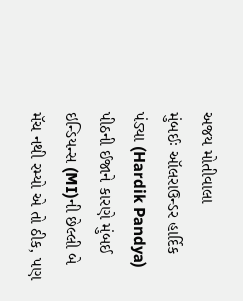અજય મોતીવાલા
મુંબઈઃ ઑલરાઉન્ડર હાર્દિક પંડ્યા (Hardik Pandya) પીઠની ઈજાને કારણે મુંબઈ ઇન્ડિયન્સ (MI)ની છેલ્લી બે મૅચ નથી રમ્યો એ તો ઠીક, પણ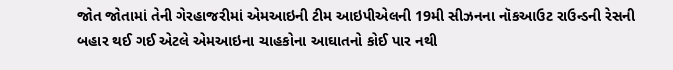જોત જોતામાં તેની ગેરહાજરીમાં એમઆઇની ટીમ આઇપીએલની 19મી સીઝનના નૉકઆઉટ રાઉન્ડની રેસની બહાર થઈ ગઈ એટલે એમઆઇના ચાહકોના આઘાતનો કોઈ પાર નથી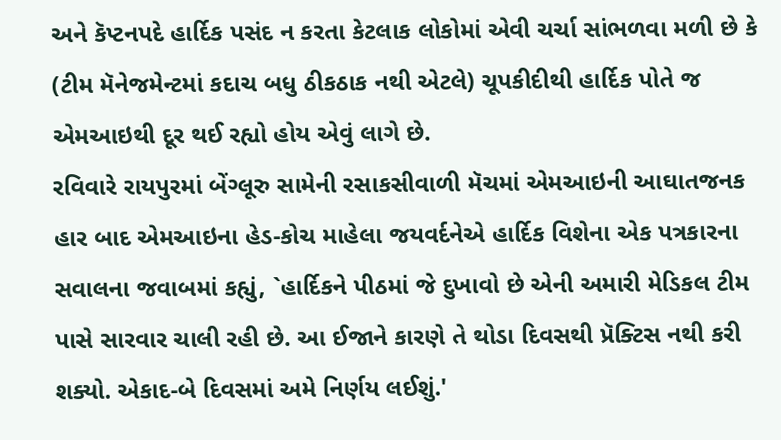અને કૅપ્ટનપદે હાર્દિક પસંદ ન કરતા કેટલાક લોકોમાં એવી ચર્ચા સાંભળવા મળી છે કે (ટીમ મૅનેજમેન્ટમાં કદાચ બધુ ઠીકઠાક નથી એટલે) ચૂપકીદીથી હાર્દિક પોતે જ એમઆઇથી દૂર થઈ રહ્યો હોય એવું લાગે છે.
રવિવારે રાયપુરમાં બેંગ્લૂરુ સામેની રસાકસીવાળી મૅચમાં એમઆઇની આઘાતજનક હાર બાદ એમઆઇના હેડ-કોચ માહેલા જયવર્દનેએ હાર્દિક વિશેના એક પત્રકારના સવાલના જવાબમાં કહ્યું, `હાર્દિકને પીઠમાં જે દુખાવો છે એની અમારી મેડિકલ ટીમ પાસે સારવાર ચાલી રહી છે. આ ઈજાને કારણે તે થોડા દિવસથી પ્રૅક્ટિસ નથી કરી શક્યો. એકાદ-બે દિવસમાં અમે નિર્ણય લઈશું.'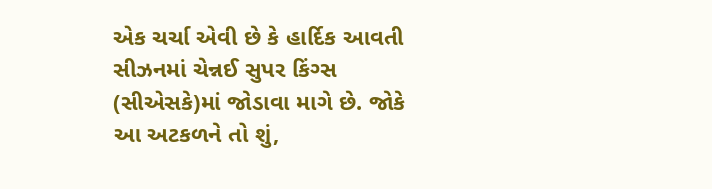એક ચર્ચા એવી છે કે હાર્દિક આવતી સીઝનમાં ચેન્નઈ સુપર કિંગ્સ (સીએસકે)માં જોડાવા માગે છે. જોકે આ અટકળને તો શું,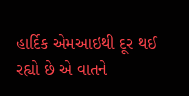હાર્દિક એમઆઇથી દૂર થઈ રહ્યો છે એ વાતને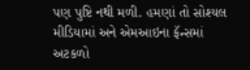પણ પુષ્ટિ નથી મળી. હમણાં તો સોશ્યલ મીડિયામાં અને એમઆઇના ફૅન્સમાં અટકળો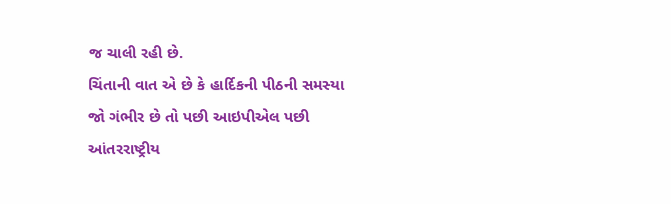જ ચાલી રહી છે.
ચિંતાની વાત એ છે કે હાર્દિકની પીઠની સમસ્યા જો ગંભીર છે તો પછી આઇપીએલ પછી આંતરરાષ્ટ્રીય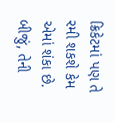ક્રિકેટમાં પણ તે રમી શકશે કેમ એમાં શંકા છે. બીજું, તેની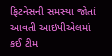ફિટનેસની સમસ્યા જોતાં આવતી આઇપીએલમાં કઈ ટીમ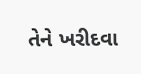તેને ખરીદવા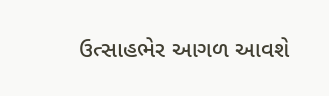ઉત્સાહભેર આગળ આવશે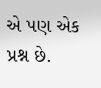એ પણ એક પ્રશ્ન છે.